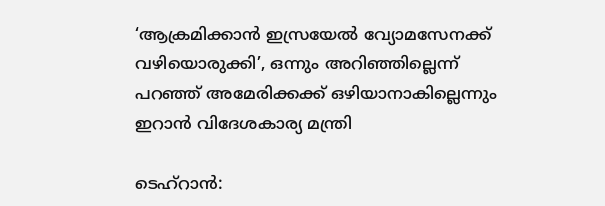‘ആക്രമിക്കാൻ ഇസ്രയേൽ വ്യോമസേനക്ക് വഴിയൊരുക്കി’, ഒന്നും അറിഞ്ഞില്ലെന്ന് പറഞ്ഞ് അമേരിക്കക്ക് ഒഴിയാനാകില്ലെന്നും ഇറാൻ വിദേശകാര്യ മന്ത്രി

ടെഹ്‌റാൻ: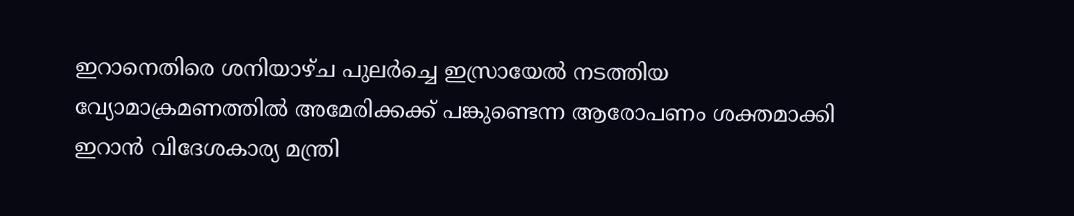ഇറാനെതിരെ ശനിയാഴ്ച പുലർച്ചെ ഇസ്രായേൽ നടത്തിയ വ്യോമാക്രമണത്തിൽ അമേരിക്കക്ക് പങ്കുണ്ടെന്ന ആരോപണം ശക്തമാക്കി ഇറാൻ വിദേശകാര്യ മന്ത്രി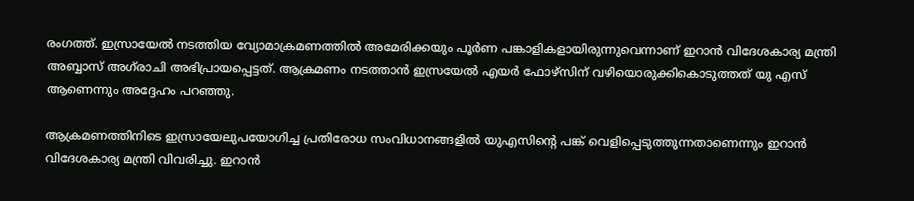രംഗത്ത്. ഇസ്രായേൽ നടത്തിയ വ്യോമാക്രമണത്തിൽ അമേരിക്കയും പൂർണ പങ്കാളികളായിരുന്നുവെന്നാണ് ഇറാൻ വിദേശകാര്യ മന്ത്രി അബ്ബാസ് അഗ്‌രാചി അഭിപ്രായപ്പെട്ടത്. ആക്രമണം നടത്താൻ ഇസ്രയേൽ എയർ ഫോഴ്‌സിന് വഴിയൊരുക്കികൊടുത്തത് യു എസ് ആണെന്നും അദ്ദേഹം പറഞ്ഞു.

ആക്രമണത്തിനിടെ ഇസ്രായേലുപയോഗിച്ച പ്രതിരോധ സംവിധാനങ്ങളിൽ യുഎസിന്റെ പങ്ക് വെളിപ്പെടുത്തുന്നതാണെന്നും ഇറാൻ വിദേശകാര്യ മന്ത്രി വിവരിച്ചു. ഇറാൻ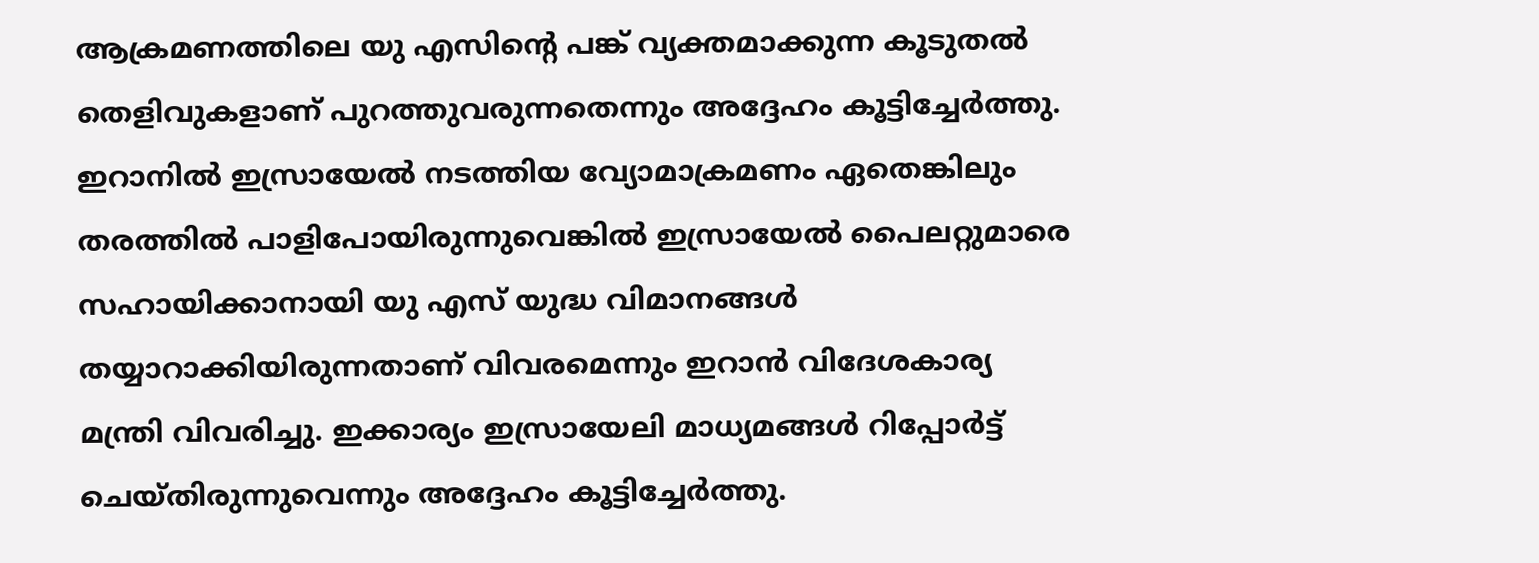ആക്രമണത്തിലെ യു എസിന്റെ പങ്ക് വ്യക്തമാക്കുന്ന കൂടുതൽ തെളിവുകളാണ് പുറത്തുവരുന്നതെന്നും അദ്ദേഹം കൂട്ടിച്ചേർത്തു. ഇറാനിൽ ഇസ്രായേൽ നടത്തിയ വ്യോമാക്രമണം ഏതെങ്കിലും തരത്തിൽ പാളിപോയിരുന്നുവെങ്കിൽ ഇസ്രായേൽ പൈലറ്റുമാരെ സഹായിക്കാനായി യു എസ് യുദ്ധ വിമാനങ്ങൾ തയ്യാറാക്കിയിരുന്നതാണ് വിവരമെന്നും ഇറാൻ വിദേശകാര്യ മന്ത്രി വിവരിച്ചു. ഇക്കാര്യം ഇസ്രായേലി മാധ്യമങ്ങൾ റിപ്പോർട്ട് ചെയ്തിരുന്നുവെന്നും അദ്ദേഹം കൂട്ടിച്ചേർത്തു.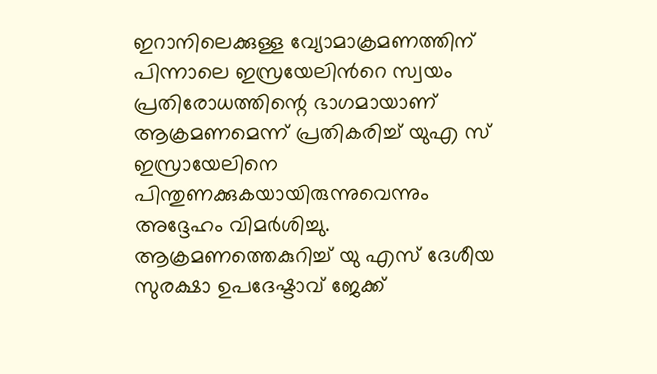ഇറാനിലെക്കുള്ള വ്യോമാക്രമണത്തിന് പിന്നാലെ ഇസ്രയേലിന്‍റെ സ്വയം പ്രതിരോധത്തിന്റെ ഭാഗമായാണ് ആക്രമണമെന്ന് പ്രതികരിച്ച് യുഎ സ് ഇസ്രായേലിനെ പിന്തുണക്കുകയായിരുന്നുവെന്നും അദ്ദേഹം വിമർശിച്ചു. ആക്രമണത്തെകുറിച്ച് യു എസ് ദേശീയ സുരക്ഷാ ഉപദേഷ്ടാവ് ജേക്ക്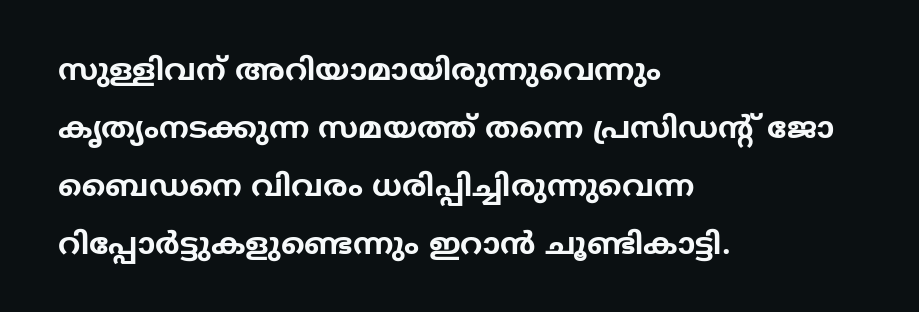സുള്ളിവന് അറിയാമായിരുന്നുവെന്നും കൃത്യംനടക്കുന്ന സമയത്ത് തന്നെ പ്രസിഡന്റ് ജോ ബൈഡനെ വിവരം ധരിപ്പിച്ചിരുന്നുവെന്ന റിപ്പോർട്ടുകളുണ്ടെന്നും ഇറാൻ ചൂണ്ടികാട്ടി.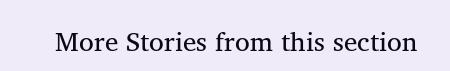More Stories from this section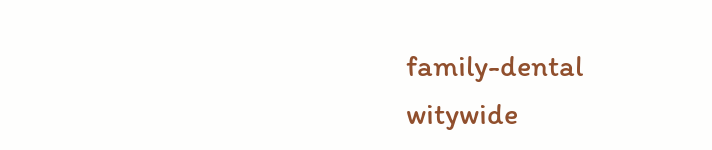family-dental
witywide